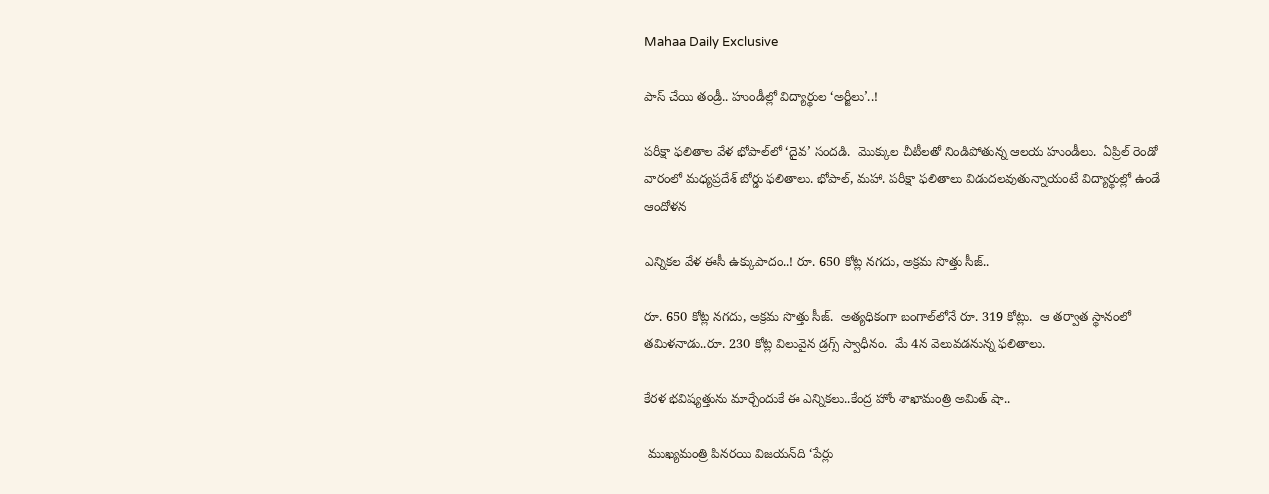Mahaa Daily Exclusive

పాస్‌ చేయి తండ్రీ.. హుండీల్లో విద్యార్థుల ‘అర్జీలు’..!

పరీక్షా ఫలితాల వేళ భోపాల్‌లో ‘దైవ’ సందడి.  మొక్కుల చీటీలతో నిండిపోతున్న ఆలయ హుండీలు.  ఏప్రిల్ రెండో వారంలో మధ్యప్రదేశ్ బోర్డు ఫలితాలు. భోపాల్, మహా. పరీక్షా ఫలితాలు విడుదలవుతున్నాయంటే విద్యార్థుల్లో ఉండే ఆందోళన

ఎన్నికల వేళ ఈసీ ఉక్కుపాదం..! రూ. 650 కోట్ల నగదు, అక్రమ సొత్తు సీజ్..

రూ. 650 కోట్ల నగదు, అక్రమ సొత్తు సీజ్.  అత్యధికంగా బంగాల్‌లోనే రూ. 319 కోట్లు.  ఆ తర్వాత స్థానంలో తమిళనాడు..రూ. 230 కోట్ల విలువైన డ్రగ్స్‌ స్వాధీనం.  మే 4న వెలువడనున్న ఫలితాలు.

కేరళ భవిష్యత్తును మార్చేందుకే ఈ ఎన్నికలు..కేంద్ర హోం శాఖామంత్రి అమిత్ షా..

 ముఖ్యమంత్రి పినరయి విజయన్‌ది ‘పేర్లు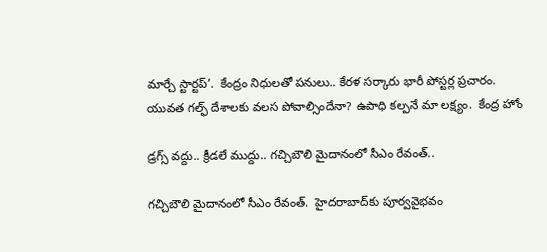మార్చే స్టార్టప్’.  కేంద్రం నిధులతో పనులు.. కేరళ సర్కారు భారీ పోస్టర్ల ప్రచారం.  యువత గల్ఫ్ దేశాలకు వలస పోవాల్సిందేనా? ఉపాధి కల్పనే మా లక్ష్యం.  కేంద్ర హోం

డ్రగ్స్ వద్దు.. క్రీడలే ముద్దు.. గచ్చిబౌలి మైదానంలో సీఎం రేవంత్..

గచ్చిబౌలి మైదానంలో సీఎం రేవంత్.  హైదరాబాద్‌కు పూర్వవైభవం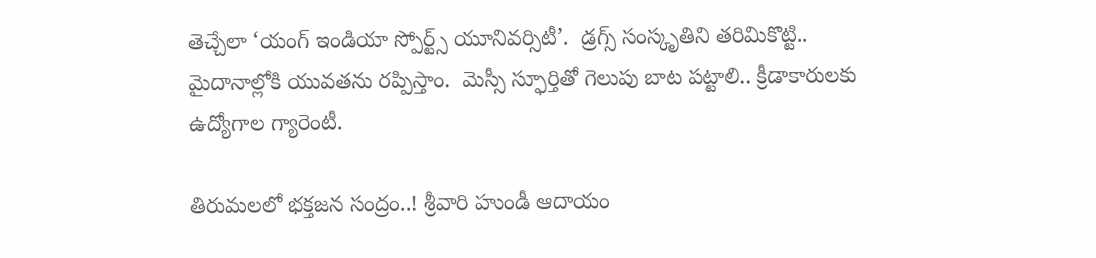తెచ్చేలా ‘యంగ్ ఇండియా స్పోర్ట్స్ యూనివర్సిటీ’.  డ్రగ్స్ సంస్కృతిని తరిమికొట్టి.. మైదానాల్లోకి యువతను రప్పిస్తాం.  మెస్సీ స్ఫూర్తితో గెలుపు బాట పట్టాలి.. క్రీడాకారులకు ఉద్యోగాల గ్యారెంటీ.

తిరుమలలో భక్తజన సంద్రం..! శ్రీవారి హుండీ ఆదాయం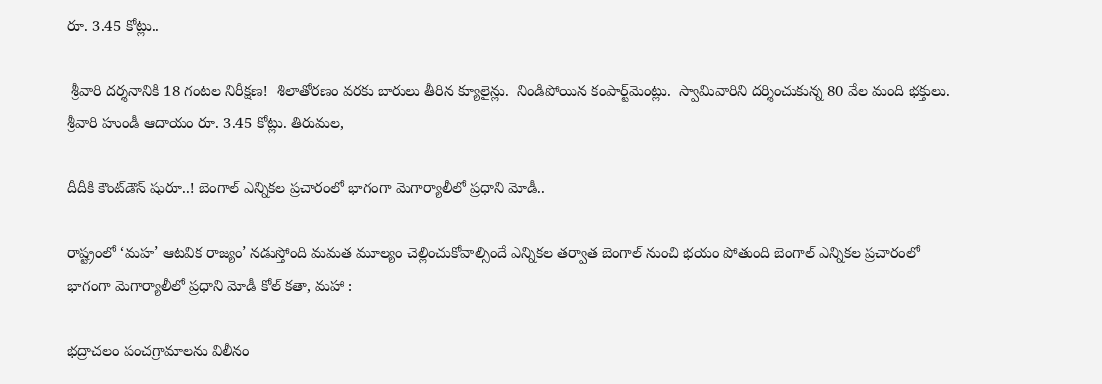రూ. 3.45 కోట్లు..

 శ్రీవారి దర్శనానికి 18 గంటల నిరీక్షణ!  శిలాతోరణం వరకు బారులు తీరిన క్యూలైన్లు.  నిండిపోయిన కంపార్ట్‌మెంట్లు.  స్వామివారిని దర్శించుకున్న 80 వేల మంది భక్తులు.  శ్రీవారి హుండీ ఆదాయం రూ. 3.45 కోట్లు. తిరుమల,

దీదీకి కౌంట్‌డౌన్ షురూ..! బెంగాల్ ఎన్నికల ప్రచారంలో భాగంగా మెగార్యాలీలో ప్రధాని మోడీ..

రాష్ట్రంలో ‘మహ’ ఆటవిక రాజ్యం’ నడుస్తోంది మమత మూల్యం చెల్లించుకోవాల్సిందే ఎన్నికల తర్వాత బెంగాల్ నుంచి భయం పోతుంది బెంగాల్ ఎన్నికల ప్రచారంలో భాగంగా మెగార్యాలీలో ప్రధాని మోడీ కోల్ కతా, మహా :

భద్రాచలం పంచగ్రామాలను విలీనం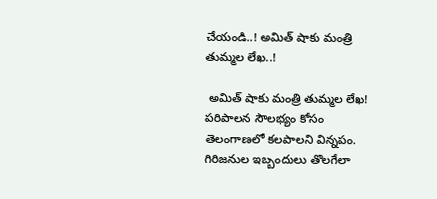చేయండి..! అమిత్‌ షాకు మంత్రి తుమ్మల లేఖ..!

 అమిత్‌ షాకు మంత్రి తుమ్మల లేఖ!  పరిపాలన సౌలభ్యం కోసం తెలంగాణలో కలపాలని విన్నపం.  గిరిజనుల ఇబ్బందులు తొలగేలా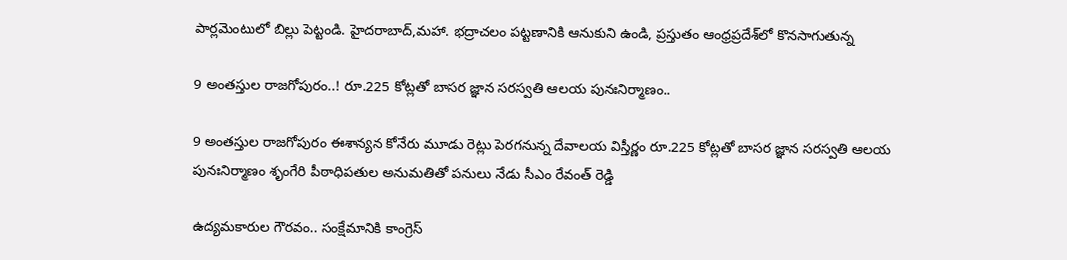పార్లమెంటులో బిల్లు పెట్టండి. హైదరాబాద్‌,మహా. భద్రాచలం పట్టణానికి ఆనుకుని ఉండి, ప్రస్తుతం ఆంధ్రప్రదేశ్‌లో కొనసాగుతున్న

9 అంత‌స్తుల రాజ‌గోపురం..! రూ.225 కోట్ల‌తో బాస‌ర జ్ఞాన స‌ర‌స్వ‌తి ఆల‌య పునఃనిర్మాణం..

9 అంత‌స్తుల రాజ‌గోపురం ఈశాన్య‌న కోనేరు మూడు రెట్లు పెర‌గ‌నున్న దేవాల‌య విస్తీర్ణం రూ.225 కోట్ల‌తో బాస‌ర జ్ఞాన స‌ర‌స్వ‌తి ఆల‌య పునఃనిర్మాణం శృంగేరి పీఠాధిపతుల అనుమ‌తితో పనులు నేడు సీఎం రేవంత్ రెడ్డి

ఉద్యమకారుల గౌరవం.. సంక్షేమానికి కాంగ్రెస్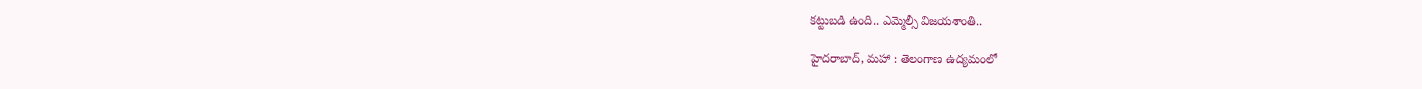కట్టుబడి ఉంది.. ఎమ్మెల్సీ విజయశాంతి..

హైదరాబాద్, మహా : తెలంగాణ ఉద్యమంలో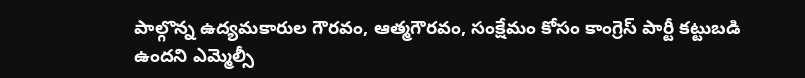పాల్గొన్న ఉద్యమకారుల గౌరవం, ఆత్మగౌరవం, సంక్షేమం కోసం కాంగ్రెస్ పార్టీ కట్టుబడి ఉందని ఎమ్మెల్సీ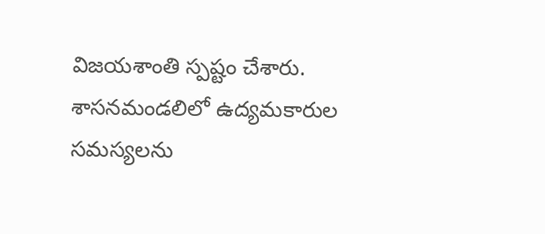విజయశాంతి స్పష్టం చేశారు. శాసనమండలిలో ఉద్యమకారుల సమస్యలను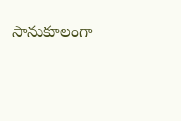సానుకూలంగా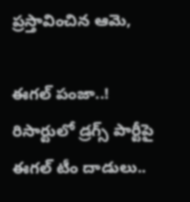ప్రస్తావించిన ఆమె,

ఈగల్ పంజా..! రిసార్టులో డ్రగ్స్ పార్టీపై ఈగల్ టీం దాడులు..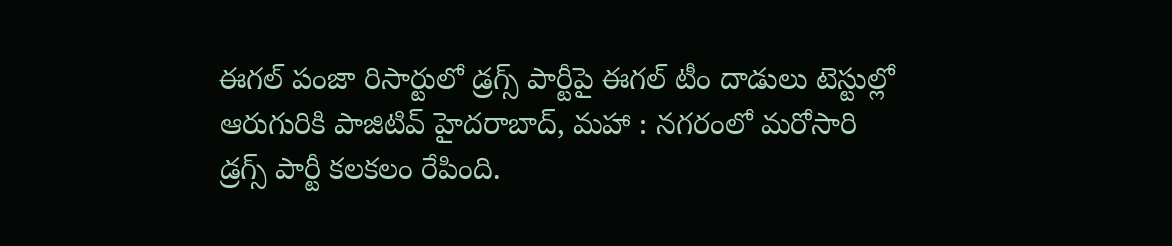ఈగల్ పంజా రిసార్టులో డ్రగ్స్ పార్టీపై ఈగల్ టీం దాడులు టెస్టుల్లో ఆరుగురికి పాజిటివ్ హైదరాబాద్, మహా : నగరంలో మరోసారి డ్రగ్స్ పార్టీ కలకలం రేపింది.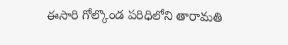ఈసారి గోల్కొండ పరిధిలోని తారామతి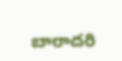బారాదరి